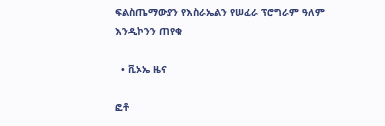ፍልስጤማውያን የእስራኤልን የሠፈራ ፕሮግራም ዓለም እንዲኮንን ጠየቁ

  • ቪኦኤ ዜና

ፎቶ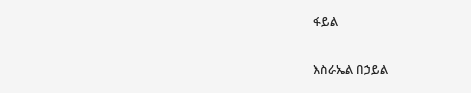ፋይል

እስራኤል በኃይል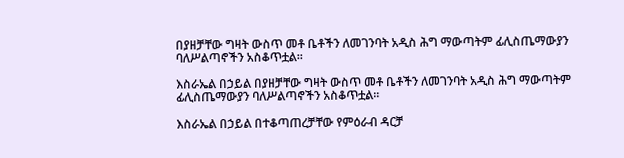በያዘቻቸው ግዛት ውስጥ መቶ ቤቶችን ለመገንባት አዲስ ሕግ ማውጣትም ፊሊስጤማውያን ባለሥልጣኖችን አስቆጥቷል፡፡

እስራኤል በኃይል በያዘቻቸው ግዛት ውስጥ መቶ ቤቶችን ለመገንባት አዲስ ሕግ ማውጣትም ፊሊስጤማውያን ባለሥልጣኖችን አስቆጥቷል፡፡

እስራኤል በኃይል በተቆጣጠረቻቸው የምዕራብ ዳርቻ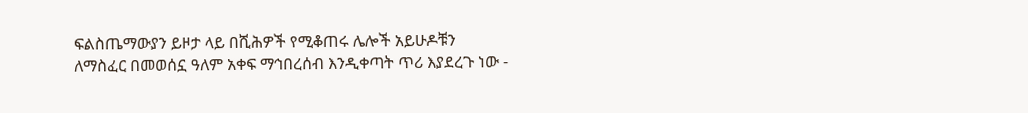ፍልስጤማውያን ይዞታ ላይ በሺሕዎች የሚቆጠሩ ሌሎች አይሁዶቹን ለማስፈር በመወሰኗ ዓለም አቀፍ ማኅበረሰብ እንዲቀጣት ጥሪ እያደረጉ ነው -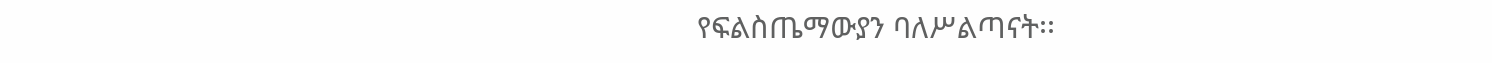የፍልስጤማውያን ባለሥልጣናት፡፡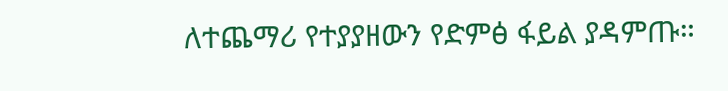ለተጨማሪ የተያያዘውን የድምፅ ፋይል ያዳምጡ።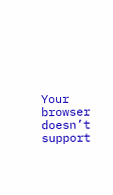Your browser doesn’t support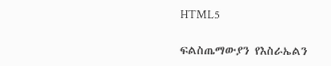HTML5

ፍልስጤማውያን የእስራኤልን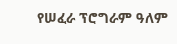የሠፈራ ፕሮግራም ዓለም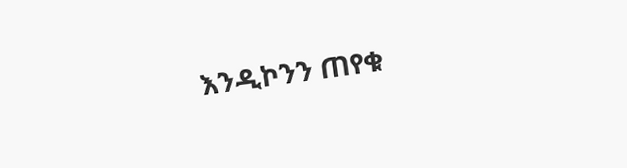እንዲኮንን ጠየቁ